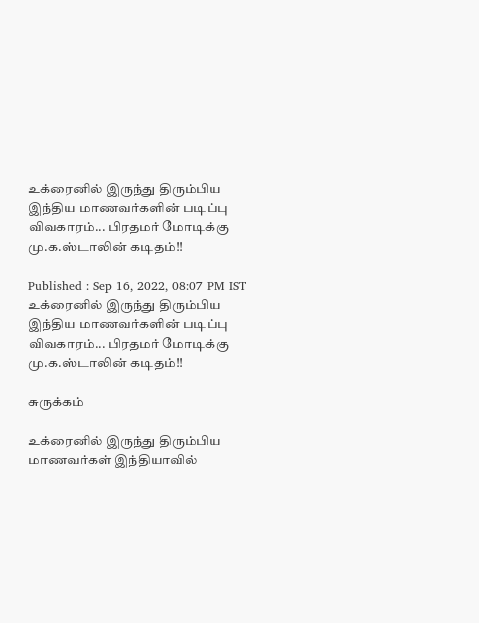உக்ரைனில் இருந்து திரும்பிய இந்திய மாணவர்களின் படிப்பு விவகாரம்... பிரதமர் மோடிக்கு மு.க.ஸ்டாலின் கடிதம்!!

Published : Sep 16, 2022, 08:07 PM IST
உக்ரைனில் இருந்து திரும்பிய இந்திய மாணவர்களின் படிப்பு விவகாரம்... பிரதமர் மோடிக்கு மு.க.ஸ்டாலின் கடிதம்!!

சுருக்கம்

உக்ரைனில் இருந்து திரும்பிய மாணவர்கள் இந்தியாவில்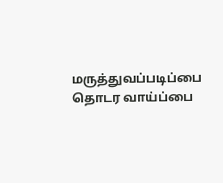மருத்துவப்படிப்பை தொடர வாய்ப்பை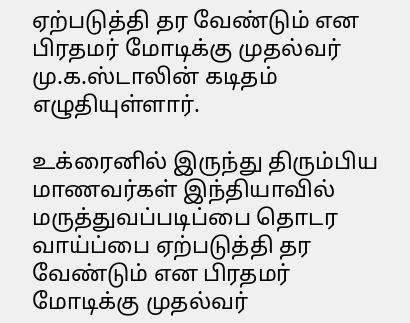ஏற்படுத்தி தர வேண்டும் என பிரதமர் மோடிக்கு முதல்வர் மு.க.ஸ்டாலின் கடிதம் எழுதியுள்ளார்.

உக்ரைனில் இருந்து திரும்பிய மாணவர்கள் இந்தியாவில் மருத்துவப்படிப்பை தொடர வாய்ப்பை ஏற்படுத்தி தர வேண்டும் என பிரதமர் மோடிக்கு முதல்வர்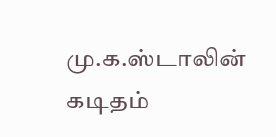மு.க.ஸ்டாலின் கடிதம்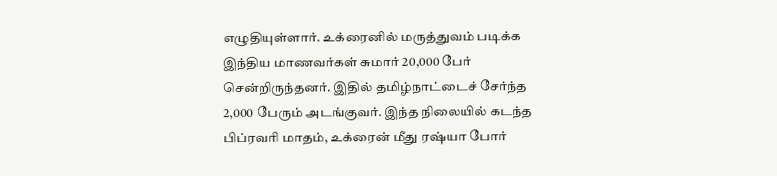எழுதியுள்ளார். உக்ரைனில் மருத்துவம் படிக்க இந்திய மாணவர்கள் சுமார் 20,000 பேர் சென்றிருந்தனர். இதில் தமிழ்நாட்டைச் சேர்ந்த 2,000 பேரும் அடங்குவர். இந்த நிலையில் கடந்த பிப்ரவரி மாதம், உக்ரைன் மீது ரஷ்யா போர்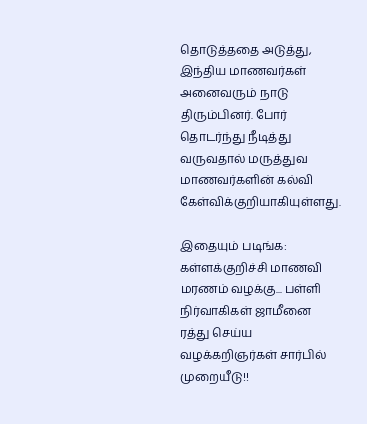தொடுத்ததை அடுத்து, இந்திய மாணவர்கள் அனைவரும் நாடு திரும்பினர். போர் தொடர்ந்து நீடித்து வருவதால் மருத்துவ மாணவர்களின் கல்வி கேள்விக்குறியாகியுள்ளது.

இதையும் படிங்க: கள்ளக்குறிச்சி மாணவி மரணம் வழக்கு... பள்ளி நிர்வாகிகள் ஜாமீனை ரத்து செய்ய வழக்கறிஞர்கள் சார்பில் முறையீடு!!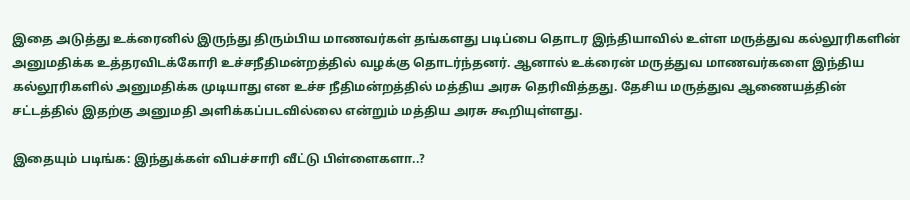இதை அடுத்து உக்ரைனில் இருந்து திரும்பிய மாணவர்கள் தங்களது படிப்பை தொடர இந்தியாவில் உள்ள மருத்துவ கல்லூரிகளின் அனுமதிக்க உத்தரவிடக்கோரி உச்சநீதிமன்றத்தில் வழக்கு தொடர்ந்தனர். ஆனால் உக்ரைன் மருத்துவ மாணவர்களை இந்திய கல்லூரிகளில் அனுமதிக்க முடியாது என உச்ச நீதிமன்றத்தில் மத்திய அரசு தெரிவித்தது. தேசிய மருத்துவ ஆணையத்தின் சட்டத்தில் இதற்கு அனுமதி அளிக்கப்படவில்லை என்றும் மத்திய அரசு கூறியுள்ளது.

இதையும் படிங்க: இந்துக்கள் விபச்சாரி வீட்டு பிள்ளைகளா..?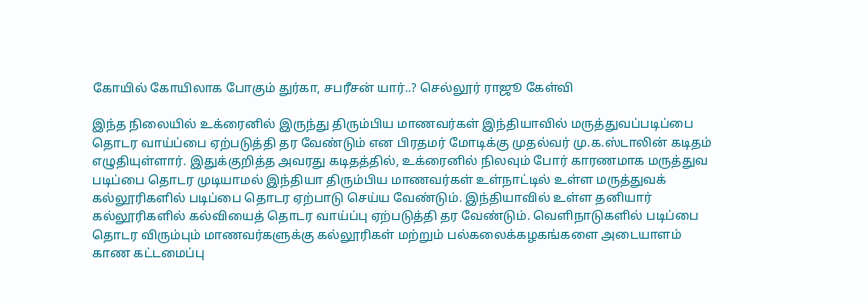கோயில் கோயிலாக போகும் துர்கா, சபரீசன் யார்..? செல்லூர் ராஜூ கேள்வி

இந்த நிலையில் உக்ரைனில் இருந்து திரும்பிய மாணவர்கள் இந்தியாவில் மருத்துவப்படிப்பை தொடர வாய்ப்பை ஏற்படுத்தி தர வேண்டும் என பிரதமர் மோடிக்கு முதல்வர் மு.க.ஸ்டாலின் கடிதம் எழுதியுள்ளார். இதுக்குறித்த அவரது கடிதத்தில், உக்ரைனில் நிலவும் போர் காரணமாக மருத்துவ படிப்பை தொடர முடியாமல் இந்தியா திரும்பிய மாணவர்கள் உள்நாட்டில் உள்ள மருத்துவக் கல்லூரிகளில் படிப்பை தொடர ஏற்பாடு செய்ய வேண்டும். இந்தியாவில் உள்ள தனியார் கல்லூரிகளில் கல்வியைத் தொடர வாய்ப்பு ஏற்படுத்தி தர வேண்டும். வெளிநாடுகளில் படிப்பை தொடர விரும்பும் மாணவர்களுக்கு கல்லூரிகள் மற்றும் பல்கலைக்கழகங்களை அடையாளம் காண கட்டமைப்பு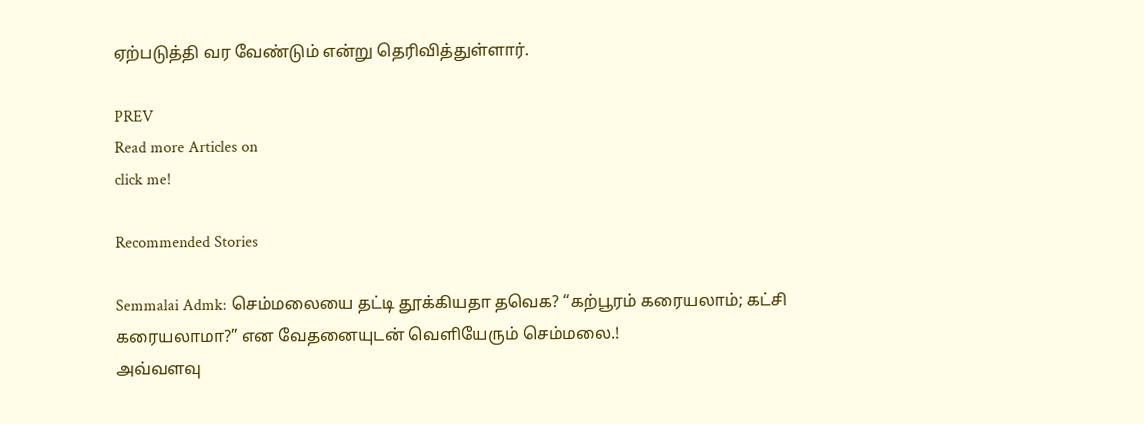ஏற்படுத்தி வர வேண்டும் என்று தெரிவித்துள்ளார்.

PREV
Read more Articles on
click me!

Recommended Stories

Semmalai Admk: செம்மலையை தட்டி தூக்கியதா தவெக? “கற்பூரம் கரையலாம்; கட்சி கரையலாமா?” என வேதனையுடன் வெளியேரும் செம்மலை.!
அவ்வளவு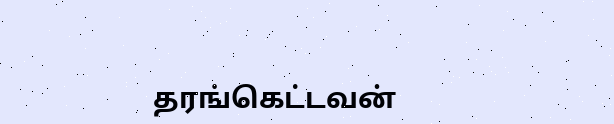தரங்கெட்டவன்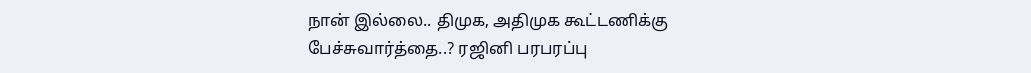நான் இல்லை.. திமுக, அதிமுக கூட்டணிக்கு பேச்சுவார்த்தை..? ரஜினி பரபரப்பு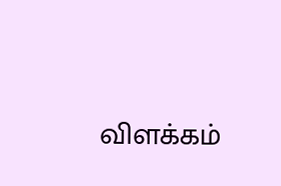விளக்கம்